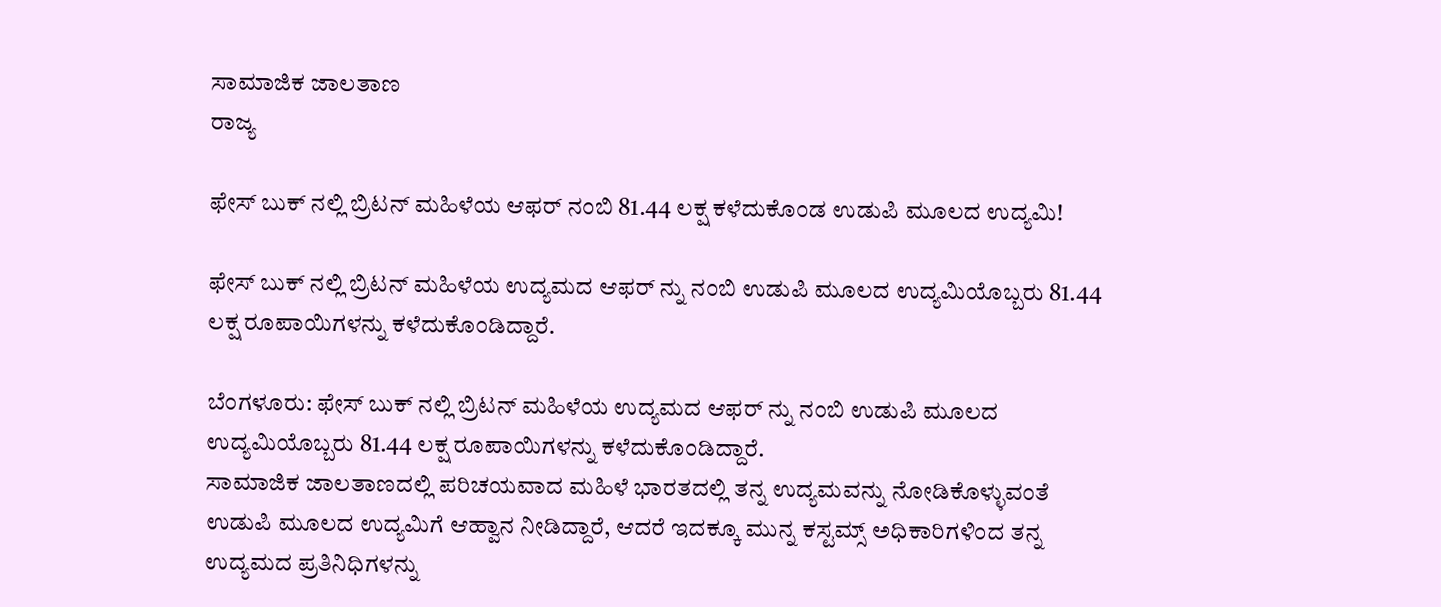ಸಾಮಾಜಿಕ ಜಾಲತಾಣ
ರಾಜ್ಯ

ಫೇಸ್ ಬುಕ್ ನಲ್ಲಿ ಬ್ರಿಟನ್ ಮಹಿಳೆಯ ಆಫರ್ ನಂಬಿ 81.44 ಲಕ್ಷ ಕಳೆದುಕೊಂಡ ಉಡುಪಿ ಮೂಲದ ಉದ್ಯಮಿ!

ಫೇಸ್ ಬುಕ್ ನಲ್ಲಿ ಬ್ರಿಟನ್ ಮಹಿಳೆಯ ಉದ್ಯಮದ ಆಫರ್ ನ್ನು ನಂಬಿ ಉಡುಪಿ ಮೂಲದ ಉದ್ಯಮಿಯೊಬ್ಬರು 81.44 ಲಕ್ಷ ರೂಪಾಯಿಗಳನ್ನು ಕಳೆದುಕೊಂಡಿದ್ದಾರೆ.

ಬೆಂಗಳೂರು: ಫೇಸ್ ಬುಕ್ ನಲ್ಲಿ ಬ್ರಿಟನ್ ಮಹಿಳೆಯ ಉದ್ಯಮದ ಆಫರ್ ನ್ನು ನಂಬಿ ಉಡುಪಿ ಮೂಲದ ಉದ್ಯಮಿಯೊಬ್ಬರು 81.44 ಲಕ್ಷ ರೂಪಾಯಿಗಳನ್ನು ಕಳೆದುಕೊಂಡಿದ್ದಾರೆ.
ಸಾಮಾಜಿಕ ಜಾಲತಾಣದಲ್ಲಿ ಪರಿಚಯವಾದ ಮಹಿಳೆ ಭಾರತದಲ್ಲಿ ತನ್ನ ಉದ್ಯಮವನ್ನು ನೋಡಿಕೊಳ್ಳುವಂತೆ ಉಡುಪಿ ಮೂಲದ ಉದ್ಯಮಿಗೆ ಆಹ್ವಾನ ನೀಡಿದ್ದಾರೆ, ಆದರೆ ಇದಕ್ಕೂ ಮುನ್ನ ಕಸ್ಟಮ್ಸ್ ಅಧಿಕಾರಿಗಳಿಂದ ತನ್ನ ಉದ್ಯಮದ ಪ್ರತಿನಿಧಿಗಳನ್ನು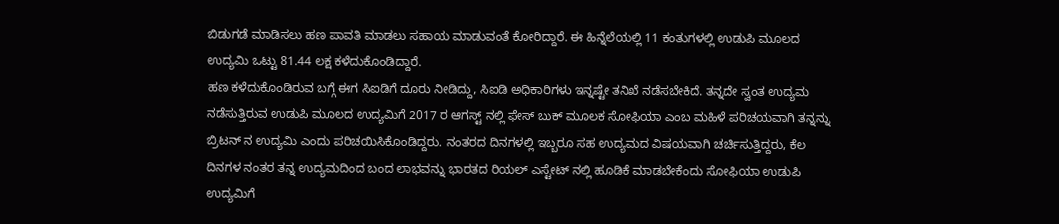ಬಿಡುಗಡೆ ಮಾಡಿಸಲು ಹಣ ಪಾವತಿ ಮಾಡಲು ಸಹಾಯ ಮಾಡುವಂತೆ ಕೋರಿದ್ದಾರೆ. ಈ ಹಿನ್ನೆಲೆಯಲ್ಲಿ 11 ಕಂತುಗಳಲ್ಲಿ ಉಡುಪಿ ಮೂಲದ ಉದ್ಯಮಿ ಒಟ್ಟು 81.44 ಲಕ್ಷ ಕಳೆದುಕೊಂಡಿದ್ದಾರೆ.
ಹಣ ಕಳೆದುಕೊಂಡಿರುವ ಬಗ್ಗೆ ಈಗ ಸಿಐಡಿಗೆ ದೂರು ನೀಡಿದ್ದು, ಸಿಐಡಿ ಅಧಿಕಾರಿಗಳು ಇನ್ನಷ್ಟೇ ತನಿಖೆ ನಡೆಸಬೇಕಿದೆ. ತನ್ನದೇ ಸ್ವಂತ ಉದ್ಯಮ ನಡೆಸುತ್ತಿರುವ ಉಡುಪಿ ಮೂಲದ ಉದ್ಯಮಿಗೆ 2017 ರ ಆಗಸ್ಟ್ ನಲ್ಲಿ ಫೇಸ್ ಬುಕ್ ಮೂಲಕ ಸೋಫಿಯಾ ಎಂಬ ಮಹಿಳೆ ಪರಿಚಯವಾಗಿ ತನ್ನನ್ನು ಬ್ರಿಟನ್ ನ ಉದ್ಯಮಿ ಎಂದು ಪರಿಚಯಿಸಿಕೊಂಡಿದ್ದರು. ನಂತರದ ದಿನಗಳಲ್ಲಿ ಇಬ್ಬರೂ ಸಹ ಉದ್ಯಮದ ವಿಷಯವಾಗಿ ಚರ್ಚಿಸುತ್ತಿದ್ದರು, ಕೆಲ ದಿನಗಳ ನಂತರ ತನ್ನ ಉದ್ಯಮದಿಂದ ಬಂದ ಲಾಭವನ್ನು ಭಾರತದ ರಿಯಲ್ ಎಸ್ಟೇಟ್ ನಲ್ಲಿ ಹೂಡಿಕೆ ಮಾಡಬೇಕೆಂದು ಸೋಫಿಯಾ ಉಡುಪಿ ಉದ್ಯಮಿಗೆ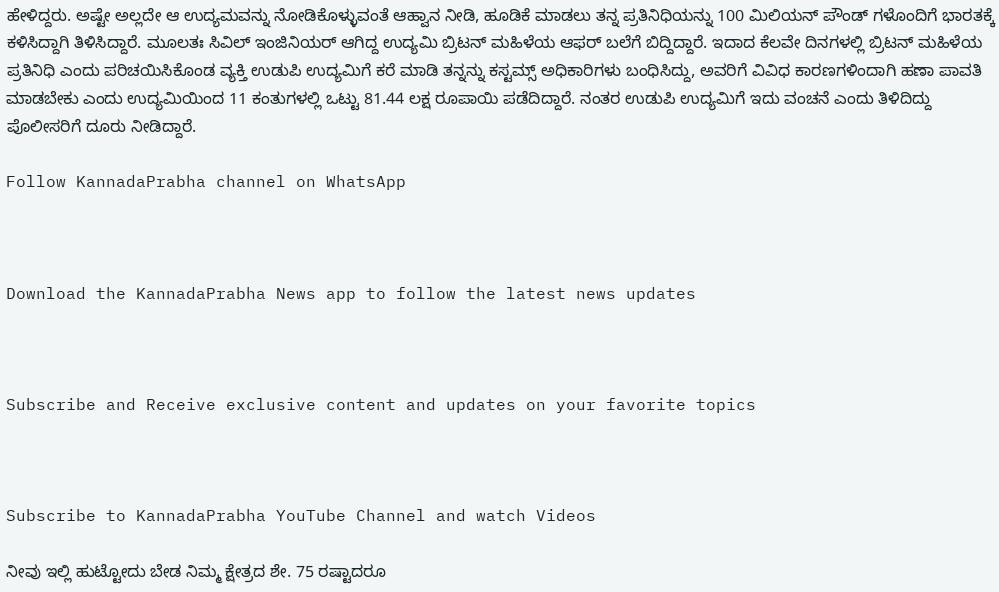ಹೇಳಿದ್ದರು. ಅಷ್ಟೇ ಅಲ್ಲದೇ ಆ ಉದ್ಯಮವನ್ನು ನೋಡಿಕೊಳ್ಳುವಂತೆ ಆಹ್ವಾನ ನೀಡಿ, ಹೂಡಿಕೆ ಮಾಡಲು ತನ್ನ ಪ್ರತಿನಿಧಿಯನ್ನು 100 ಮಿಲಿಯನ್ ಪೌಂಡ್ ಗಳೊಂದಿಗೆ ಭಾರತಕ್ಕೆ ಕಳಿಸಿದ್ದಾಗಿ ತಿಳಿಸಿದ್ದಾರೆ. ಮೂಲತಃ ಸಿವಿಲ್ ಇಂಜಿನಿಯರ್ ಆಗಿದ್ದ ಉದ್ಯಮಿ ಬ್ರಿಟನ್ ಮಹಿಳೆಯ ಆಫರ್ ಬಲೆಗೆ ಬಿದ್ದಿದ್ದಾರೆ. ಇದಾದ ಕೆಲವೇ ದಿನಗಳಲ್ಲಿ ಬ್ರಿಟನ್ ಮಹಿಳೆಯ ಪ್ರತಿನಿಧಿ ಎಂದು ಪರಿಚಯಿಸಿಕೊಂಡ ವ್ಯಕ್ತಿ ಉಡುಪಿ ಉದ್ಯಮಿಗೆ ಕರೆ ಮಾಡಿ ತನ್ನನ್ನು ಕಸ್ಟಮ್ಸ್ ಅಧಿಕಾರಿಗಳು ಬಂಧಿಸಿದ್ದು, ಅವರಿಗೆ ವಿವಿಧ ಕಾರಣಗಳಿಂದಾಗಿ ಹಣಾ ಪಾವತಿ ಮಾಡಬೇಕು ಎಂದು ಉದ್ಯಮಿಯಿಂದ 11 ಕಂತುಗಳಲ್ಲಿ ಒಟ್ಟು 81.44 ಲಕ್ಷ ರೂಪಾಯಿ ಪಡೆದಿದ್ದಾರೆ. ನಂತರ ಉಡುಪಿ ಉದ್ಯಮಿಗೆ ಇದು ವಂಚನೆ ಎಂದು ತಿಳಿದಿದ್ದು ಪೊಲೀಸರಿಗೆ ದೂರು ನೀಡಿದ್ದಾರೆ.

Follow KannadaPrabha channel on WhatsApp



Download the KannadaPrabha News app to follow the latest news updates



Subscribe and Receive exclusive content and updates on your favorite topics



Subscribe to KannadaPrabha YouTube Channel and watch Videos

ನೀವು ಇಲ್ಲಿ ಹುಟ್ಟೋದು ಬೇಡ ನಿಮ್ಮ ಕ್ಷೇತ್ರದ ಶೇ. 75 ರಷ್ಟಾದರೂ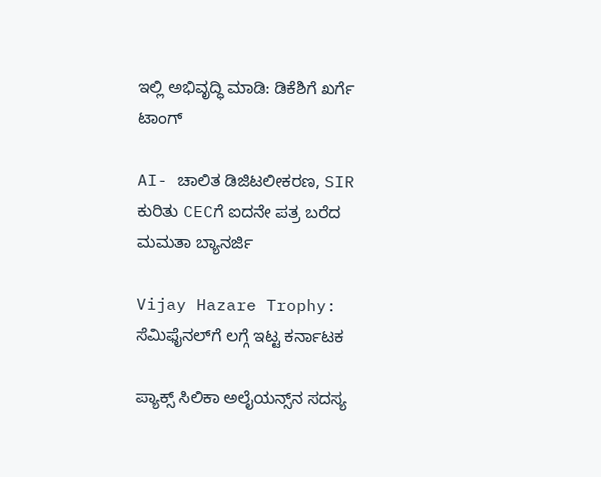ಇಲ್ಲಿ ಅಭಿವೃದ್ಧಿ ಮಾಡಿ: ಡಿಕೆಶಿಗೆ ಖರ್ಗೆ ಟಾಂಗ್

AI- ಚಾಲಿತ ಡಿಜಿಟಲೀಕರಣ, SIR ಕುರಿತು CECಗೆ ಐದನೇ ಪತ್ರ ಬರೆದ ಮಮತಾ ಬ್ಯಾನರ್ಜಿ

Vijay Hazare Trophy: ಸೆಮಿಫೈನಲ್‌ಗೆ ಲಗ್ಗೆ ಇಟ್ಟ ಕರ್ನಾಟಕ

ಪ್ಯಾಕ್ಸ್ ಸಿಲಿಕಾ ಅಲೈಯನ್ಸ್‌ನ ಸದಸ್ಯ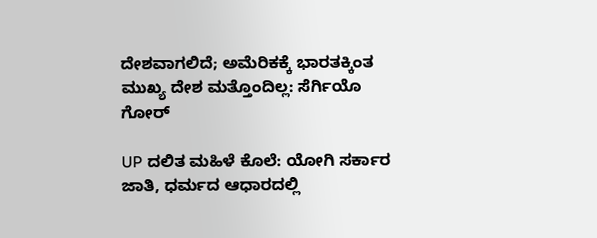ದೇಶವಾಗಲಿದೆ; ಅಮೆರಿಕಕ್ಕೆ ಭಾರತಕ್ಕಿಂತ ಮುಖ್ಯ ದೇಶ ಮತ್ತೊಂದಿಲ್ಲ: ಸೆರ್ಗಿಯೊ ಗೋರ್

UP ದಲಿತ ಮಹಿಳೆ ಕೊಲೆ: ಯೋಗಿ ಸರ್ಕಾರ ಜಾತಿ, ಧರ್ಮದ ಆಧಾರದಲ್ಲಿ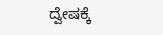ದ್ವೇಷಕ್ಕೆ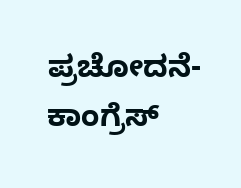ಪ್ರಚೋದನೆ- ಕಾಂಗ್ರೆಸ್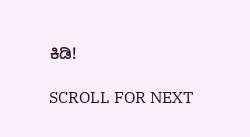ಕಿಡಿ!

SCROLL FOR NEXT